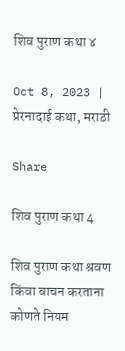शिव पुराण कथा ४

Oct 8, 2023 | प्रेरनादाई कथा, मराठी

Share

शिव पुराण कथा 4

शिव पुराण कथा श्रवण किंवा वाचन करताना कोणते नियम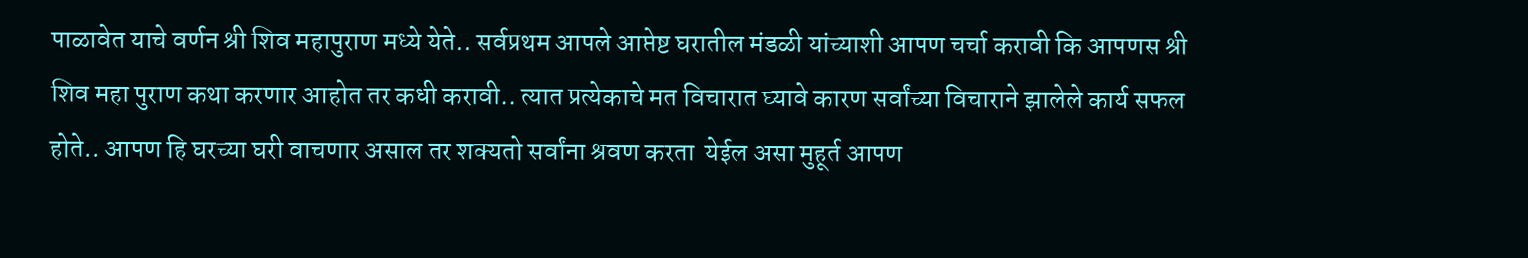पाळावेत याचे वर्णन श्री शिव महापुराण मध्ये येते.. सर्वप्रथम आपले आप्तेष्ट घरातील मंडळी यांच्याशी आपण चर्चा करावी कि आपणस श्री शिव महा पुराण कथा करणार आहोत तर कधी करावी.. त्यात प्रत्येकाचे मत विचारात घ्यावे कारण सर्वांच्या विचाराने झालेले कार्य सफल होते.. आपण हि घरच्या घरी वाचणार असाल तर शक्यतो सर्वांना श्रवण करता  येईल असा मुहूर्त आपण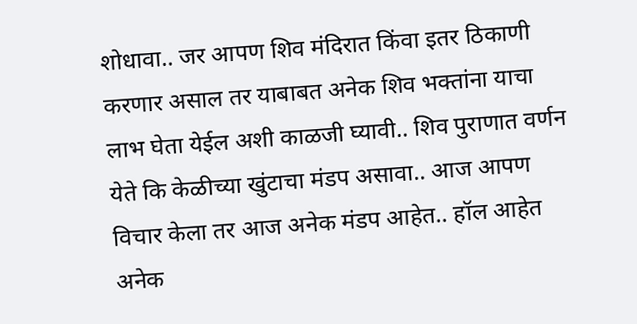शोधावा.. जर आपण शिव मंदिरात किंवा इतर ठिकाणी करणार असाल तर याबाबत अनेक शिव भक्तांना याचा लाभ घेता येईल अशी काळजी घ्यावी.. शिव पुराणात वर्णन येते कि केळीच्या खुंटाचा मंडप असावा.. आज आपण विचार केला तर आज अनेक मंडप आहेत.. हॉल आहेत अनेक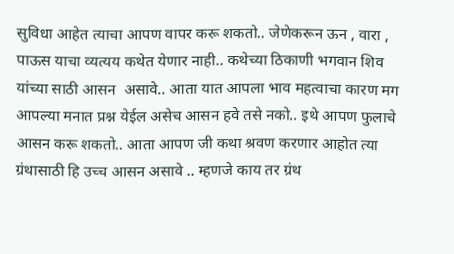सुविधा आहेत त्याचा आपण वापर करू शकतो.. जेणेकरून ऊन , वारा , पाऊस याचा व्यत्यय कथेत येणार नाही.. कथेच्या ठिकाणी भगवान शिव यांच्या साठी आसन  असावे.. आता यात आपला भाव महत्वाचा कारण मग आपल्या मनात प्रश्न येईल असेच आसन हवे तसे नको.. इथे आपण फुलाचे आसन करू शकतो.. आता आपण जी कथा श्रवण करणार आहोत त्या ग्रंथासाठी हि उच्च आसन असावे .. म्हणजे काय तर ग्रंथ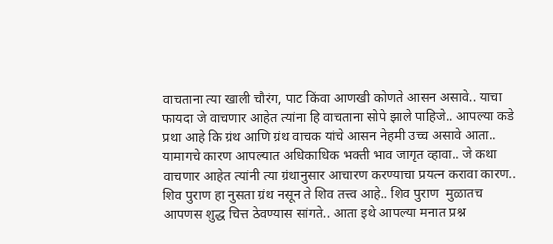वाचताना त्या खाली चौरंग, पाट किंवा आणखी कोणते आसन असावे.. याचा फायदा जे वाचणार आहेत त्यांना हि वाचताना सोपे झाले पाहिजे.. आपल्या कडे प्रथा आहे कि ग्रंथ आणि ग्रंथ वाचक यांचे आसन नेहमी उच्च असावे आता.. यामागचे कारण आपल्यात अधिकाधिक भक्ती भाव जागृत व्हावा.. जे कथा वाचणार आहेत त्यांनी त्या ग्रंथानुसार आचारण करण्याचा प्रयत्न करावा कारण.. शिव पुराण हा नुसता ग्रंथ नसून ते शिव तत्त्व आहे.. शिव पुराण  मुळातच आपणस शुद्ध चित्त ठेवण्यास सांगते.. आता इथे आपल्या मनात प्रश्न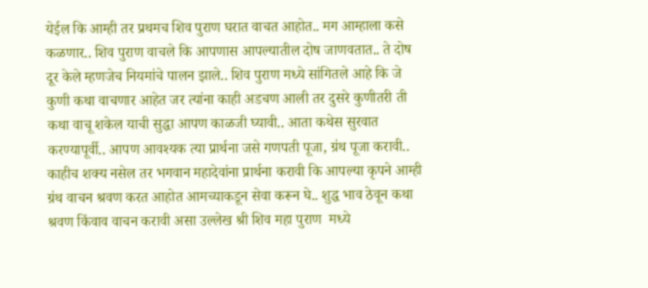येईल कि आम्ही तर प्रथमच शिव पुराण घरात वाचत आहोत.. मग आम्हाला कसे कळणार.. शिव पुराण वाचले कि आपणास आपल्यातील दोष जाणवतात.. ते दोष दूर केले म्हणजेच नियमांचे पालन झाले.. शिव पुराण मध्ये सांगितले आहे कि जे कुणी कथा वाचणार आहेत जर त्यांना काही अडचण आली तर दुसरे कुणीतरी ती कथा वाचू शकेल याची सुद्धा आपण काळजी घ्यावी.. आता कथेस सुरवात करण्यापूर्वी.. आपण आवश्यक त्या प्रार्थना जसे गणपती पूजा, ग्रंथ पूजा करावी.. काहीच शक्य नसेल तर भगवान महादेवांना प्रार्थना करावी कि आपल्या कृपने आम्ही ग्रंथ वाचन श्रवण करत आहोत आमच्याकडून सेवा करून घे.. शुद्ध भाव ठेवून कथा श्रवण किंवाव वाचन करावी असा उल्लेख श्री शिव महा पुराण  मध्ये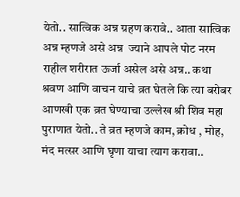येतो.. सात्विक अन्न ग्रहण करावे.. आता सात्विक अन्न म्हणजे असे अन्न  ज्याने आपले पोट नरम राहील शरीरात ऊर्जा असेल असे अन्न.. कथा श्रवण आणि वाचन याचे व्रत घेतले कि त्या बरोबर आणखी एक व्रत घेण्याचा उल्लेख श्री शिव महा पुराणात येतो.. ते व्रत म्हणजे काम, क्रोध , मोह, मंद मत्सर आणि घृणा याचा त्याग करावा..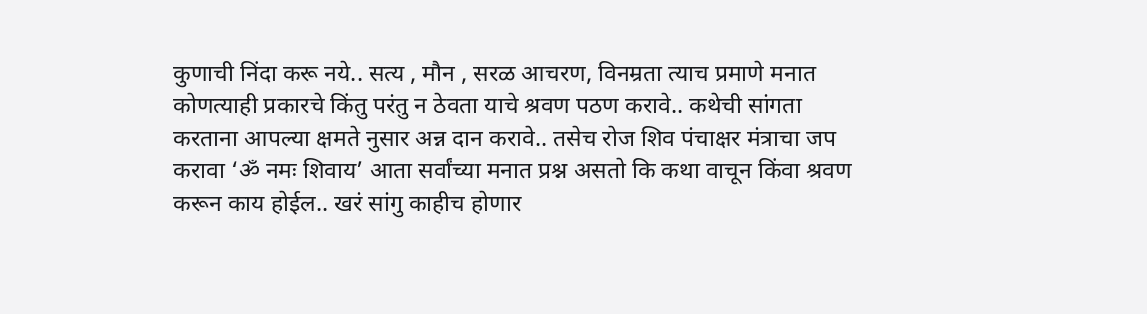कुणाची निंदा करू नये.. सत्य , मौन , सरळ आचरण, विनम्रता त्याच प्रमाणे मनात कोणत्याही प्रकारचे किंतु परंतु न ठेवता याचे श्रवण पठण करावे.. कथेची सांगता करताना आपल्या क्षमते नुसार अन्न दान करावे.. तसेच रोज शिव पंचाक्षर मंत्राचा जप करावा ‘ॐ नमः शिवाय’ आता सर्वांच्या मनात प्रश्न असतो कि कथा वाचून किंवा श्रवण करून काय होईल.. खरं सांगु काहीच होणार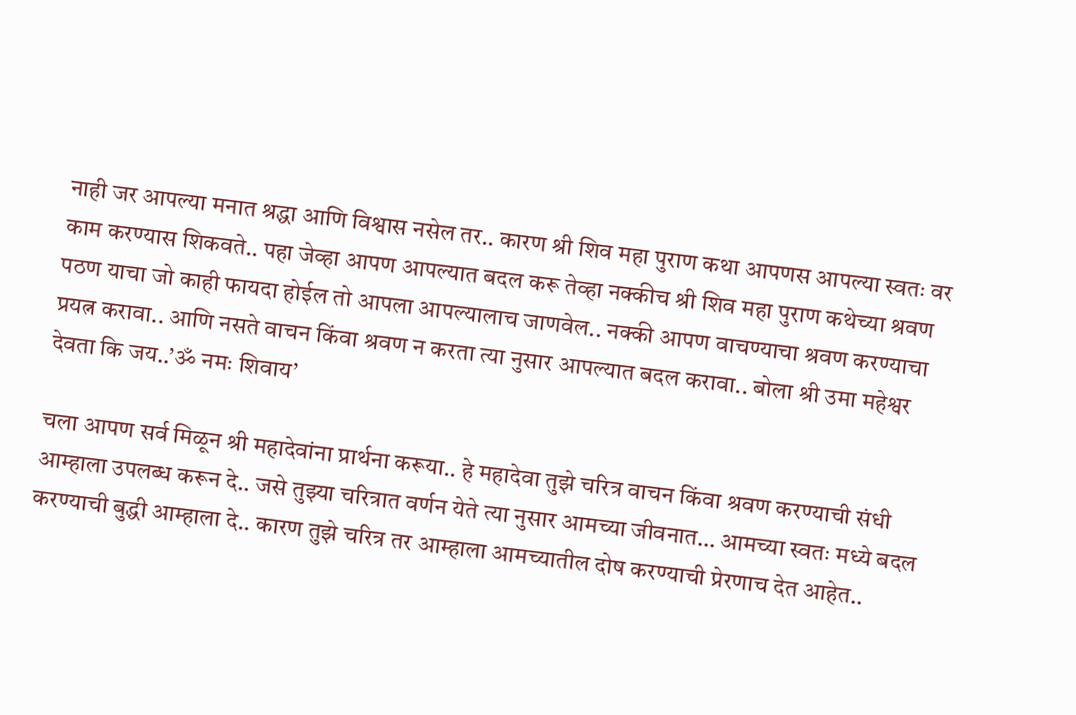नाही जर आपल्या मनात श्रद्धा आणि विश्वास नसेल तर.. कारण श्री शिव महा पुराण कथा आपणस आपल्या स्वतः वर काम करण्यास शिकवते.. पहा जेव्हा आपण आपल्यात बदल करू तेव्हा नक्कीच श्री शिव महा पुराण कथेच्या श्रवण पठण याचा जो काही फायदा होईल तो आपला आपल्यालाच जाणवेल.. नक्की आपण वाचण्याचा श्रवण करण्याचा प्रयत्न करावा.. आणि नसते वाचन किंवा श्रवण न करता त्या नुसार आपल्यात बदल करावा.. बोला श्री उमा महेश्वर देवता कि जय..’ॐ नमः शिवाय’

चला आपण सर्व मिळून श्री महादेवांना प्रार्थना करूया.. हे महादेवा तुझे चरित्र वाचन किंवा श्रवण करण्याची संधी आम्हाला उपलब्ध करून दे.. जसे तुझ्या चरित्रात वर्णन येते त्या नुसार आमच्या जीवनात… आमच्या स्वतः मध्ये बदल करण्याची बुद्धी आम्हाला दे.. कारण तुझे चरित्र तर आम्हाला आमच्यातील दोष करण्याची प्रेरणाच देत आहेत..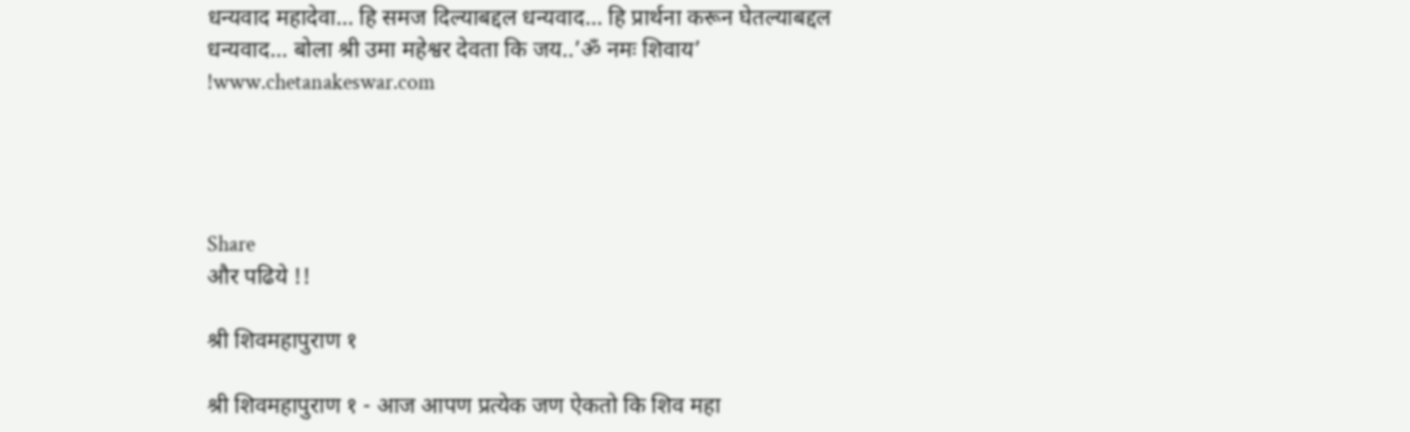धन्यवाद महादेवा… हि समज दिल्याबद्दल धन्यवाद… हि प्रार्थना करून घेतल्याबद्दल धन्यवाद… बोला श्री उमा महेश्वर देवता कि जय..’ॐ नमः शिवाय’ !www.chetanakeswar.com




Share
और पढिये !!

श्री शिवमहापुराण १

श्री शिवमहापुराण १ - आज आपण प्रत्येक जण ऐकतो कि शिव महा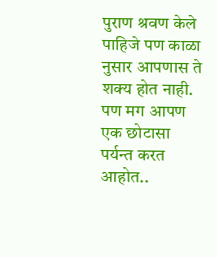पुराण श्रवण केले पाहिजे पण काळा नुसार आपणास ते शक्य होत नाही. पण मग आपण एक छोटासा पर्यन्त करत आहोत..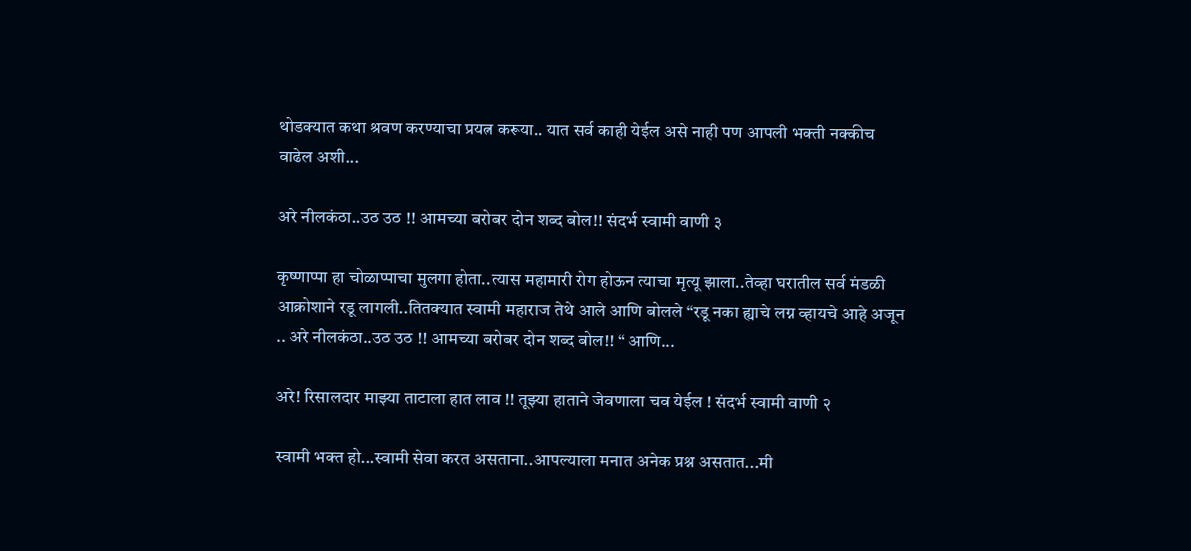थोडक्यात कथा श्रवण करण्याचा प्रयत्न करूया.. यात सर्व काही येईल असे नाही पण आपली भक्ती नक्कीच वाढेल अशी...

अरे नीलकंठा..उठ उठ !! आमच्या बरोबर दोन शब्द बोल!! संदर्भ स्वामी वाणी ३

कृष्णाप्पा हा चोळाप्पाचा मुलगा होता..त्यास महामारी रोग होऊन त्याचा मृत्यू झाला..तेव्हा घरातील सर्व मंडळी आक्रोशाने रडू लागली..तितक्यात स्वामी महाराज तेथे आले आणि बोलले “रडू नका ह्याचे लग्न व्हायचे आहे अजून .. अरे नीलकंठा..उठ उठ !! आमच्या बरोबर दोन शब्द बोल!! “ आणि...

अरे! रिसालदार माझ्या ताटाला हात लाव !! तूझ्या हाताने जेवणाला चव येईल ! संदर्भ स्वामी वाणी २

स्वामी भक्त हो...स्वामी सेवा करत असताना..आपल्याला मनात अनेक प्रश्न असतात...मी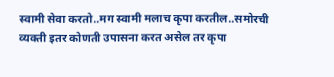स्वामी सेवा करतो..मग स्वामी मलाच कृपा करतील..समोरची व्यक्ती इतर कोणती उपासना करत असेल तर कृपा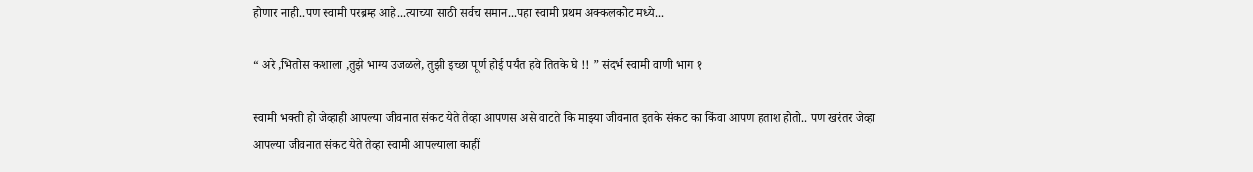होणार नाही..पण स्वामी परब्रम्ह आहे...त्याच्या साठी सर्वच समान...पहा स्वामी प्रथम अक्कलकोट मध्ये...

“ अरे ,भितोस कशाला ,तुझे भाग्य उजळले, तुझी इच्छा पूर्ण होई पर्यंत हवे तितके घे !! ” संदर्भ स्वामी वाणी भाग १

स्वामी भक्ती हो जेव्हाही आपल्या जीवनात संकट येते तेव्हा आपणस असे वाटते कि माझ्या जीवनात इतके संकट का किंवा आपण हताश होतो.. पण खरंतर जेव्हा आपल्या जीवनात संकट येते तेव्हा स्वामी आपल्याला काहीं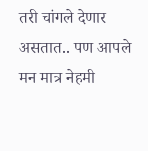तरी चांगले देणार असतात.. पण आपले मन मात्र नेहमी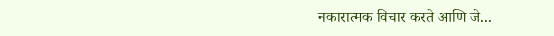नकारात्मक विचार करते आणि जे...